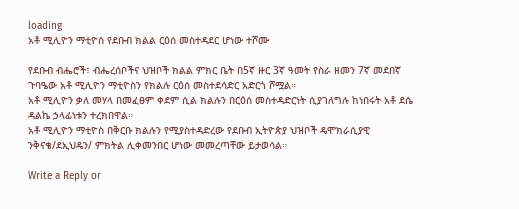loading
አቶ ሚሊዮን ማቲዮስ የደቡብ ክልል ርዕሰ መስተዳደር ሆነው ተሾሙ

የደቡብ ብሔሮች፣ ብሔረሰቦችና ህዝቦች ክልል ምክር ቤት በ5ኛ ዙር 3ኛ ዓመት የስራ ዘመን 7ኛ መደበኛ ጉባዔው አቶ ሚሊዮን ማቲዮስን የክልሉ ርዕሰ መስተደሳድር አድርጎ ሾሟል።
አቶ ሚሊዮን ቃለ መሃላ በመፈፀም ቀደም ሲል ክልሉን በርዕሰ መስተዳድርነት ሲያገለግሉ ከነበሩት አቶ ደሴ ዳልኬ ኃላፊነቱን ተረክበዋል።
አቶ ሚሊዮን ማቲዮስ በቅርቡ ክልሉን የሚያስተዳድረው የደቡብ ኢትዮጵያ ህዝቦች ዴሞክራሲያዊ ንቅናቄ/ደኢህዴን/ ምክትል ሊቀመንበር ሆነው መመረጣቸው ይታወሳል።

Write a Reply or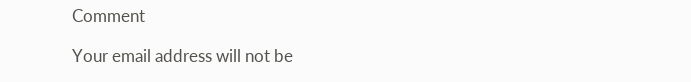Comment

Your email address will not be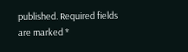published. Required fields are marked *